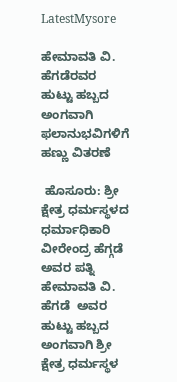LatestMysore

ಹೇಮಾವತಿ ವಿ. ಹೆಗಡೆರವರ ಹುಟ್ಟು ಹಬ್ಬದ ಅಂಗವಾಗಿ ಫಲಾನುಭವಿಗಳಿಗೆ ಹಣ್ಣು ವಿತರಣೆ

 ಹೊಸೂರು: ಶ್ರೀ ಕ್ಷೇತ್ರ ಧರ್ಮಸ್ಥಳದ ಧರ್ಮಾಧಿಕಾರಿ ವೀರೇಂದ್ರ ಹೆಗ್ಗಡೆ ಅವರ ಪತ್ನಿ ಹೇಮಾವತಿ ವಿ. ಹೆಗಡೆ  ಅವರ ಹುಟ್ಟು ಹಬ್ಬದ ಅಂಗವಾಗಿ ಶ್ರೀ ಕ್ಷೇತ್ರ ಧರ್ಮಸ್ಥಳ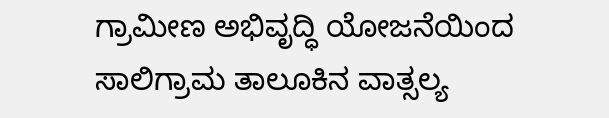ಗ್ರಾಮೀಣ ಅಭಿವೃದ್ಧಿ ಯೋಜನೆಯಿಂದ ಸಾಲಿಗ್ರಾಮ ತಾಲೂಕಿನ ವಾತ್ಸಲ್ಯ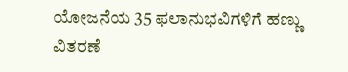ಯೋಜನೆಯ 35 ಫಲಾನುಭವಿಗಳಿಗೆ ಹಣ್ಣು ವಿತರಣೆ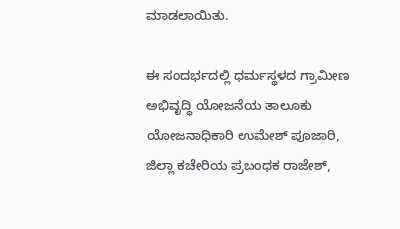ಮಾಡಲಾಯಿತು.

ಈ ಸಂದರ್ಭದಲ್ಲಿ ಧರ್ಮಸ್ಥಳದ ಗ್ರಾಮೀಣ ಅಭಿವೃದ್ಧಿ ಯೋಜನೆಯ ತಾಲೂಕು ಯೋಜನಾಧಿಕಾರಿ ಉಮೇಶ್ ಪೂಜಾರಿ, ಜಿಲ್ಲಾ ಕಚೇರಿಯ ಪ್ರಬಂಧಕ ರಾಜೇಶ್,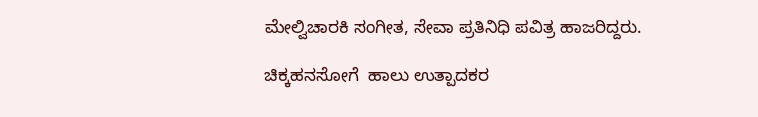ಮೇಲ್ವಿಚಾರಕಿ ಸಂಗೀತ, ಸೇವಾ ಪ್ರತಿನಿಧಿ ಪವಿತ್ರ ಹಾಜರಿದ್ದರು.

ಚಿಕ್ಕಹನಸೋಗೆ  ಹಾಲು ಉತ್ಪಾದಕರ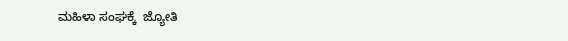ಮಹಿಳಾ ಸಂಘಕ್ಕೆ  ಜ್ಯೋತಿ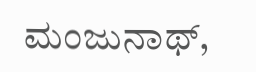ಮಂಜುನಾಥ್,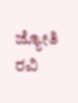ಜ್ಯೋತಿ ರವಿ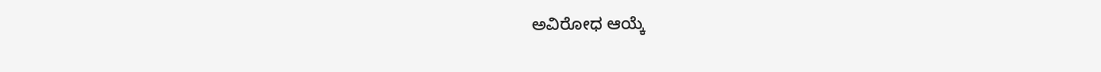ಅವಿರೋಧ ಆಯ್ಕೆ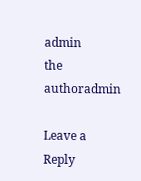admin
the authoradmin

Leave a Reply